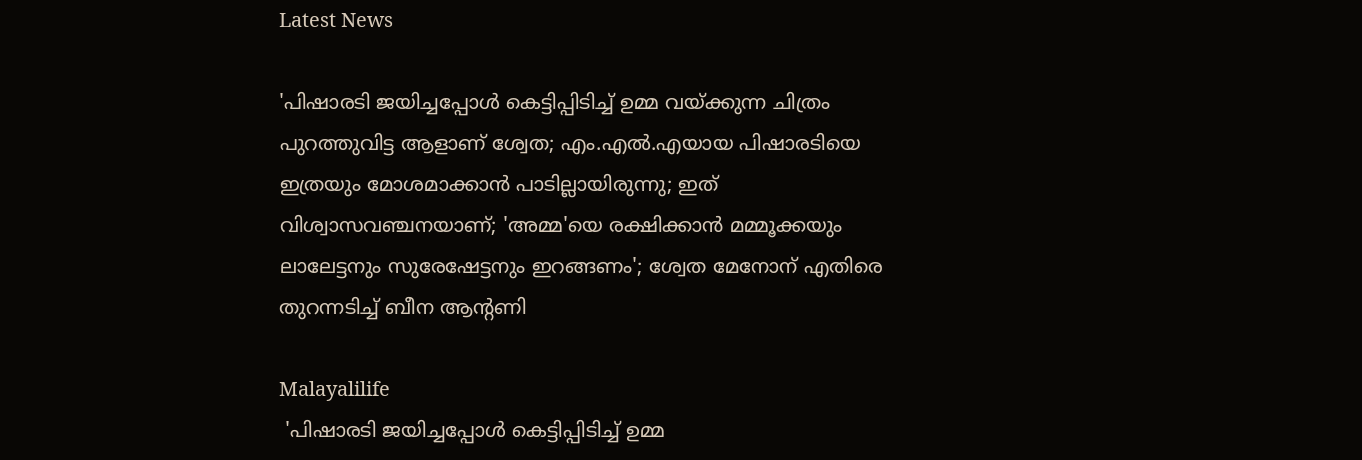Latest News

'പിഷാരടി ജയിച്ചപ്പോള്‍ കെട്ടിപ്പിടിച്ച് ഉമ്മ വയ്ക്കുന്ന ചിത്രം പുറത്തുവിട്ട ആളാണ് ശ്വേത; എം.എല്‍.എയായ പിഷാരടിയെ ഇത്രയും മോശമാക്കാന്‍ പാടില്ലായിരുന്നു; ഇത് വിശ്വാസവഞ്ചനയാണ്; 'അമ്മ'യെ രക്ഷിക്കാന്‍ മമ്മൂക്കയും ലാലേട്ടനും സുരേഷേട്ടനും ഇറങ്ങണം'; ശ്വേത മേനോന് എതിരെ തുറന്നടിച്ച് ബീന ആന്റണി

Malayalilife
 'പിഷാരടി ജയിച്ചപ്പോള്‍ കെട്ടിപ്പിടിച്ച് ഉമ്മ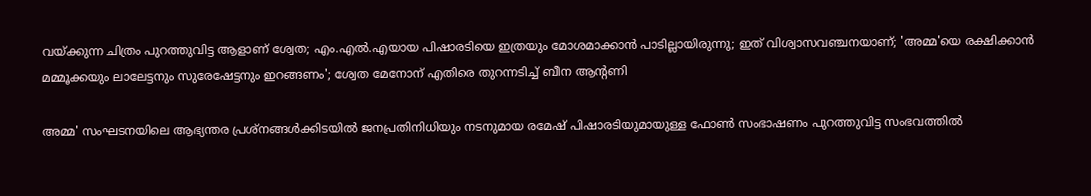വയ്ക്കുന്ന ചിത്രം പുറത്തുവിട്ട ആളാണ് ശ്വേത; എം.എല്‍.എയായ പിഷാരടിയെ ഇത്രയും മോശമാക്കാന്‍ പാടില്ലായിരുന്നു; ഇത് വിശ്വാസവഞ്ചനയാണ്; 'അമ്മ'യെ രക്ഷിക്കാന്‍ മമ്മൂക്കയും ലാലേട്ടനും സുരേഷേട്ടനും ഇറങ്ങണം'; ശ്വേത മേനോന് എതിരെ തുറന്നടിച്ച് ബീന ആന്റണി

അമ്മ' സംഘടനയിലെ ആഭ്യന്തര പ്രശ്നങ്ങള്‍ക്കിടയില്‍ ജനപ്രതിനിധിയും നടനുമായ രമേഷ് പിഷാരടിയുമായുള്ള ഫോണ്‍ സംഭാഷണം പുറത്തുവിട്ട സംഭവത്തില്‍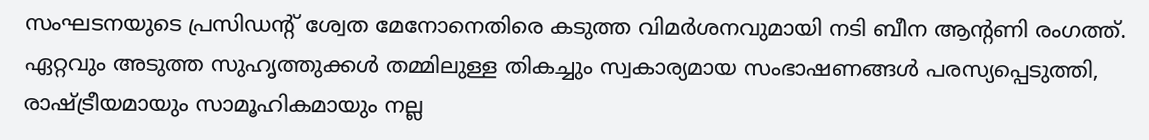സംഘടനയുടെ പ്രസിഡന്റ് ശ്വേത മേനോനെതിരെ കടുത്ത വിമര്‍ശനവുമായി നടി ബീന ആന്റണി രംഗത്ത്. ഏറ്റവും അടുത്ത സുഹൃത്തുക്കള്‍ തമ്മിലുള്ള തികച്ചും സ്വകാര്യമായ സംഭാഷണങ്ങള്‍ പരസ്യപ്പെടുത്തി, രാഷ്ട്രീയമായും സാമൂഹികമായും നല്ല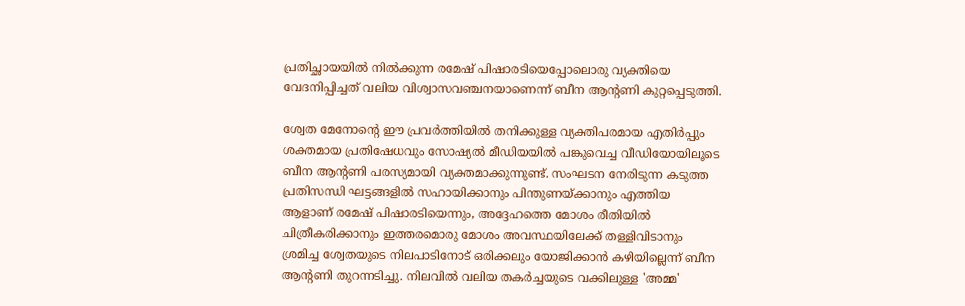പ്രതിച്ഛായയില്‍ നില്‍ക്കുന്ന രമേഷ് പിഷാരടിയെപ്പോലൊരു വ്യക്തിയെ വേദനിപ്പിച്ചത് വലിയ വിശ്വാസവഞ്ചനയാണെന്ന് ബീന ആന്റണി കുറ്റപ്പെടുത്തി.

ശ്വേത മേനോന്റെ ഈ പ്രവര്‍ത്തിയില്‍ തനിക്കുള്ള വ്യക്തിപരമായ എതിര്‍പ്പും ശക്തമായ പ്രതിഷേധവും സോഷ്യല്‍ മീഡിയയില്‍ പങ്കുവെച്ച വീഡിയോയിലൂടെ ബീന ആന്റണി പരസ്യമായി വ്യക്തമാക്കുന്നുണ്ട്. സംഘടന നേരിടുന്ന കടുത്ത പ്രതിസന്ധി ഘട്ടങ്ങളില്‍ സഹായിക്കാനും പിന്തുണയ്ക്കാനും എത്തിയ ആളാണ് രമേഷ് പിഷാരടിയെന്നും, അദ്ദേഹത്തെ മോശം രീതിയില്‍ ചിത്രീകരിക്കാനും ഇത്തരമൊരു മോശം അവസ്ഥയിലേക്ക് തള്ളിവിടാനും ശ്രമിച്ച ശ്വേതയുടെ നിലപാടിനോട് ഒരിക്കലും യോജിക്കാന്‍ കഴിയില്ലെന്ന് ബീന ആന്റണി തുറന്നടിച്ചു. നിലവില്‍ വലിയ തകര്‍ച്ചയുടെ വക്കിലുള്ള 'അമ്മ'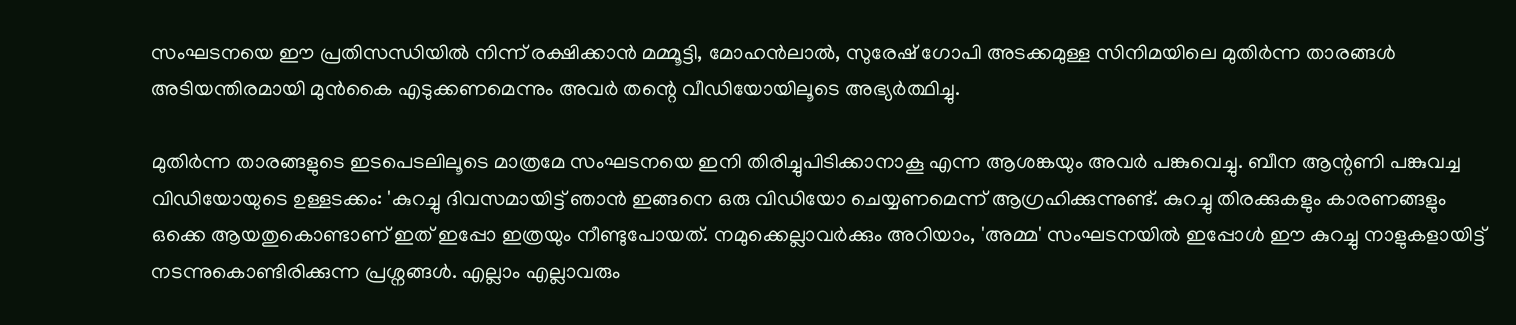സംഘടനയെ ഈ പ്രതിസന്ധിയില്‍ നിന്ന് രക്ഷിക്കാന്‍ മമ്മൂട്ടി, മോഹന്‍ലാല്‍, സുരേഷ് ഗോപി അടക്കമുള്ള സിനിമയിലെ മുതിര്‍ന്ന താരങ്ങള്‍ അടിയന്തിരമായി മുന്‍കൈ എടുക്കണമെന്നും അവര്‍ തന്റെ വീഡിയോയിലൂടെ അഭ്യര്‍ത്ഥിച്ചു.

മുതിര്‍ന്ന താരങ്ങളുടെ ഇടപെടലിലൂടെ മാത്രമേ സംഘടനയെ ഇനി തിരിച്ചുപിടിക്കാനാകൂ എന്ന ആശങ്കയും അവര്‍ പങ്കുവെച്ചു. ബീന ആന്റണി പങ്കുവച്ച വിഡിയോയുടെ ഉള്ളടക്കം: 'കുറച്ചു ദിവസമായിട്ട് ഞാന്‍ ഇങ്ങനെ ഒരു വിഡിയോ ചെയ്യണമെന്ന് ആഗ്രഹിക്കുന്നുണ്ട്. കുറച്ചു തിരക്കുകളും കാരണങ്ങളും ഒക്കെ ആയതുകൊണ്ടാണ് ഇത് ഇപ്പോ ഇത്രയും നീണ്ടുപോയത്. നമുക്കെല്ലാവര്‍ക്കും അറിയാം, 'അമ്മ' സംഘടനയില്‍ ഇപ്പോള്‍ ഈ കുറച്ചു നാളുകളായിട്ട് നടന്നുകൊണ്ടിരിക്കുന്ന പ്രശ്നങ്ങള്‍. എല്ലാം എല്ലാവരും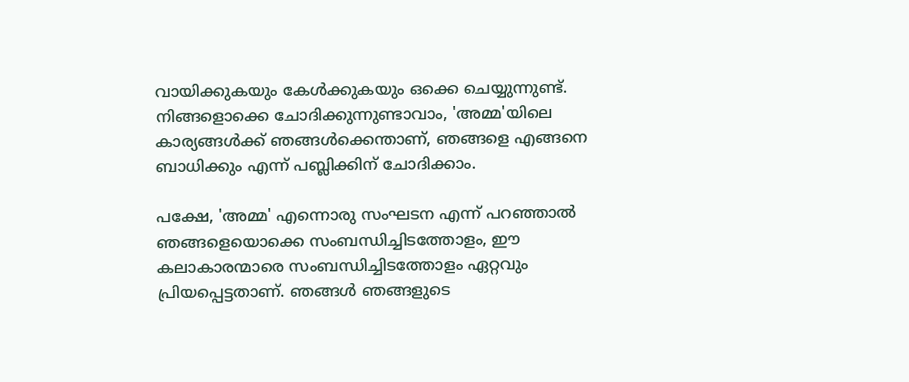വായിക്കുകയും കേള്‍ക്കുകയും ഒക്കെ ചെയ്യുന്നുണ്ട്. നിങ്ങളൊക്കെ ചോദിക്കുന്നുണ്ടാവാം, 'അമ്മ'യിലെ കാര്യങ്ങള്‍ക്ക് ഞങ്ങള്‍ക്കെന്താണ്, ഞങ്ങളെ എങ്ങനെ ബാധിക്കും എന്ന് പബ്ലിക്കിന് ചോദിക്കാം.

പക്ഷേ, 'അമ്മ' എന്നൊരു സംഘടന എന്ന് പറഞ്ഞാല്‍ ഞങ്ങളെയൊക്കെ സംബന്ധിച്ചിടത്തോളം, ഈ കലാകാരന്മാരെ സംബന്ധിച്ചിടത്തോളം ഏറ്റവും പ്രിയപ്പെട്ടതാണ്. ഞങ്ങള്‍ ഞങ്ങളുടെ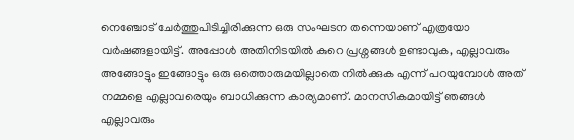നെഞ്ചോട് ചേര്‍ത്തുപിടിച്ചിരിക്കുന്ന ഒരു സംഘടന തന്നെയാണ് എത്രയോ വര്‍ഷങ്ങളായിട്ട്. അപ്പോള്‍ അതിനിടയില്‍ കുറെ പ്രശ്നങ്ങള്‍ ഉണ്ടാവുക, എല്ലാവരും അങ്ങോട്ടും ഇങ്ങോട്ടും ഒരു ഒത്തൊരുമയില്ലാതെ നില്‍ക്കുക എന്ന് പറയുമ്പോള്‍ അത് നമ്മളെ എല്ലാവരെയും ബാധിക്കുന്ന കാര്യമാണ്. മാനസികമായിട്ട് ഞങ്ങള്‍ എല്ലാവരും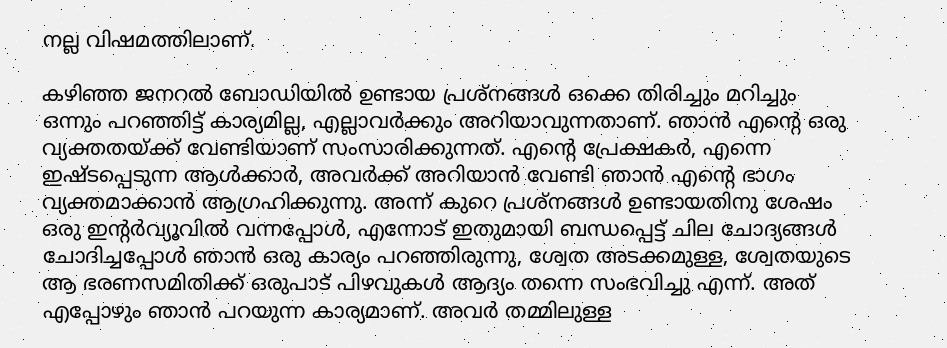നല്ല വിഷമത്തിലാണ്.

കഴിഞ്ഞ ജനറല്‍ ബോഡിയില്‍ ഉണ്ടായ പ്രശ്നങ്ങള്‍ ഒക്കെ തിരിച്ചും മറിച്ചും ഒന്നും പറഞ്ഞിട്ട് കാര്യമില്ല, എല്ലാവര്‍ക്കും അറിയാവുന്നതാണ്. ഞാന്‍ എന്റെ ഒരു വ്യക്തതയ്ക്ക് വേണ്ടിയാണ് സംസാരിക്കുന്നത്. എന്റെ പ്രേക്ഷകര്‍, എന്നെ ഇഷ്ടപ്പെടുന്ന ആള്‍ക്കാര്‍, അവര്‍ക്ക് അറിയാന്‍ വേണ്ടി ഞാന്‍ എന്റെ ഭാഗം വ്യക്തമാക്കാന്‍ ആഗ്രഹിക്കുന്നു. അന്ന് കുറെ പ്രശ്നങ്ങള്‍ ഉണ്ടായതിനു ശേഷം ഒരു ഇന്റര്‍വ്യൂവില്‍ വന്നപ്പോള്‍, എന്നോട് ഇതുമായി ബന്ധപ്പെട്ട് ചില ചോദ്യങ്ങള്‍ ചോദിച്ചപ്പോള്‍ ഞാന്‍ ഒരു കാര്യം പറഞ്ഞിരുന്നു, ശ്വേത അടക്കമുള്ള, ശ്വേതയുടെ ആ ഭരണസമിതിക്ക് ഒരുപാട് പിഴവുകള്‍ ആദ്യം തന്നെ സംഭവിച്ചു എന്ന്. അത് എപ്പോഴും ഞാന്‍ പറയുന്ന കാര്യമാണ്. അവര്‍ തമ്മിലുള്ള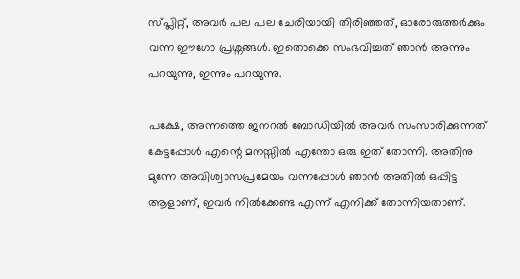സ്പ്ലിറ്റ്, അവര്‍ പല പല ചേരിയായി തിരിഞ്ഞത്, ഓരോരുത്തര്‍ക്കും വന്ന ഈഗോ പ്രശ്നങ്ങള്‍. ഇതൊക്കെ സംഭവിച്ചത് ഞാന്‍ അന്നും പറയുന്നു, ഇന്നും പറയുന്നു.

പക്ഷേ, അന്നത്തെ ജനറല്‍ ബോഡിയില്‍ അവര്‍ സംസാരിക്കുന്നത് കേട്ടപ്പോള്‍ എന്റെ മനസ്സില്‍ എന്തോ ഒരു ഇത് തോന്നി. അതിനു മുന്നേ അവിശ്വാസപ്രമേയം വന്നപ്പോള്‍ ഞാന്‍ അതില്‍ ഒപ്പിട്ട ആളാണ്, ഇവര്‍ നില്‍ക്കേണ്ട എന്ന് എനിക്ക് തോന്നിയതാണ്.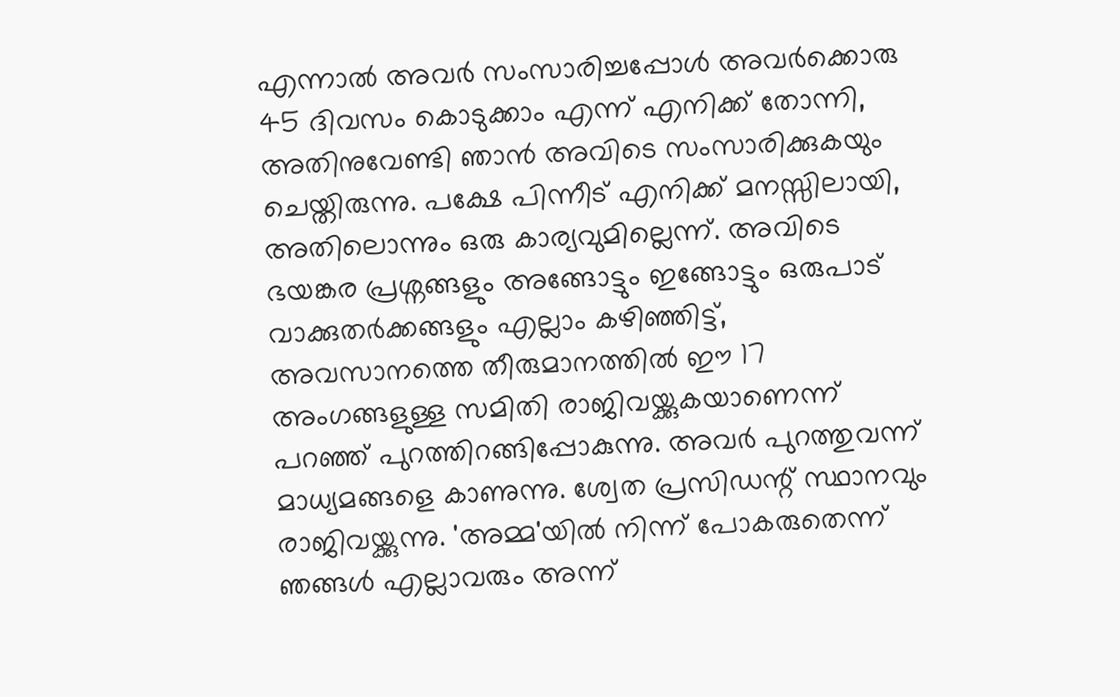എന്നാല്‍ അവര്‍ സംസാരിച്ചപ്പോള്‍ അവര്‍ക്കൊരു 45 ദിവസം കൊടുക്കാം എന്ന് എനിക്ക് തോന്നി, അതിനുവേണ്ടി ഞാന്‍ അവിടെ സംസാരിക്കുകയും ചെയ്തിരുന്നു. പക്ഷേ പിന്നീട് എനിക്ക് മനസ്സിലായി, അതിലൊന്നും ഒരു കാര്യവുമില്ലെന്ന്. അവിടെ ഭയങ്കര പ്രശ്നങ്ങളും അങ്ങോട്ടും ഇങ്ങോട്ടും ഒരുപാട് വാക്കുതര്‍ക്കങ്ങളും എല്ലാം കഴിഞ്ഞിട്ട്, അവസാനത്തെ തീരുമാനത്തില്‍ ഈ 17 അംഗങ്ങളുള്ള സമിതി രാജിവയ്ക്കുകയാണെന്ന് പറഞ്ഞ് പുറത്തിറങ്ങിപ്പോകുന്നു. അവര്‍ പുറത്തുവന്ന് മാധ്യമങ്ങളെ കാണുന്നു. ശ്വേത പ്രസിഡന്റ് സ്ഥാനവും രാജിവയ്ക്കുന്നു. 'അമ്മ'യില്‍ നിന്ന് പോകരുതെന്ന് ഞങ്ങള്‍ എല്ലാവരും അന്ന്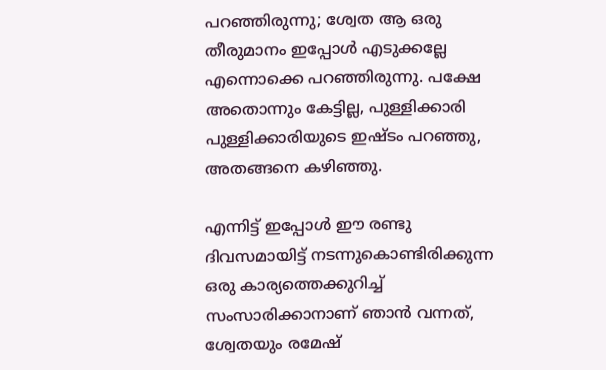പറഞ്ഞിരുന്നു; ശ്വേത ആ ഒരു തീരുമാനം ഇപ്പോള്‍ എടുക്കല്ലേ എന്നൊക്കെ പറഞ്ഞിരുന്നു. പക്ഷേ അതൊന്നും കേട്ടില്ല, പുള്ളിക്കാരി പുള്ളിക്കാരിയുടെ ഇഷ്ടം പറഞ്ഞു, അതങ്ങനെ കഴിഞ്ഞു.

എന്നിട്ട് ഇപ്പോള്‍ ഈ രണ്ടു ദിവസമായിട്ട് നടന്നുകൊണ്ടിരിക്കുന്ന ഒരു കാര്യത്തെക്കുറിച്ച് സംസാരിക്കാനാണ് ഞാന്‍ വന്നത്, ശ്വേതയും രമേഷ്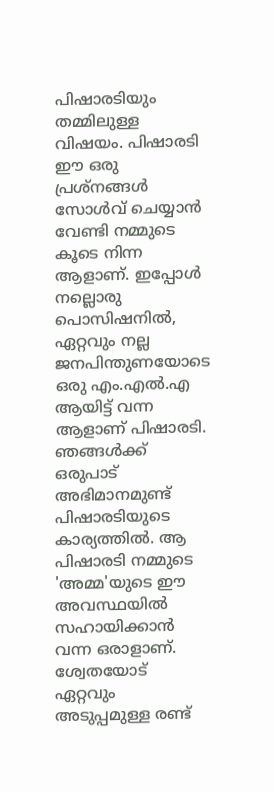പിഷാരടിയും തമ്മിലുള്ള വിഷയം. പിഷാരടി ഈ ഒരു പ്രശ്നങ്ങള്‍ സോള്‍വ് ചെയ്യാന്‍ വേണ്ടി നമ്മുടെ കൂടെ നിന്ന ആളാണ്. ഇപ്പോള്‍ നല്ലൊരു പൊസിഷനില്‍, ഏറ്റവും നല്ല ജനപിന്തുണയോടെ ഒരു എം.എല്‍.എ ആയിട്ട് വന്ന ആളാണ് പിഷാരടി. ഞങ്ങള്‍ക്ക് ഒരുപാട് അഭിമാനമുണ്ട് പിഷാരടിയുടെ കാര്യത്തില്‍. ആ പിഷാരടി നമ്മുടെ 'അമ്മ'യുടെ ഈ അവസ്ഥയില്‍ സഹായിക്കാന്‍ വന്ന ഒരാളാണ്. ശ്വേതയോട് ഏറ്റവും അടുപ്പമുള്ള രണ്ട്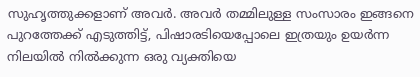സുഹൃത്തുക്കളാണ് അവര്‍. അവര്‍ തമ്മിലുള്ള സംസാരം ഇങ്ങനെ പുറത്തേക്ക് എടുത്തിട്ട്, പിഷാരടിയെപ്പോലെ ഇത്രയും ഉയര്‍ന്ന നിലയില്‍ നില്‍ക്കുന്ന ഒരു വ്യക്തിയെ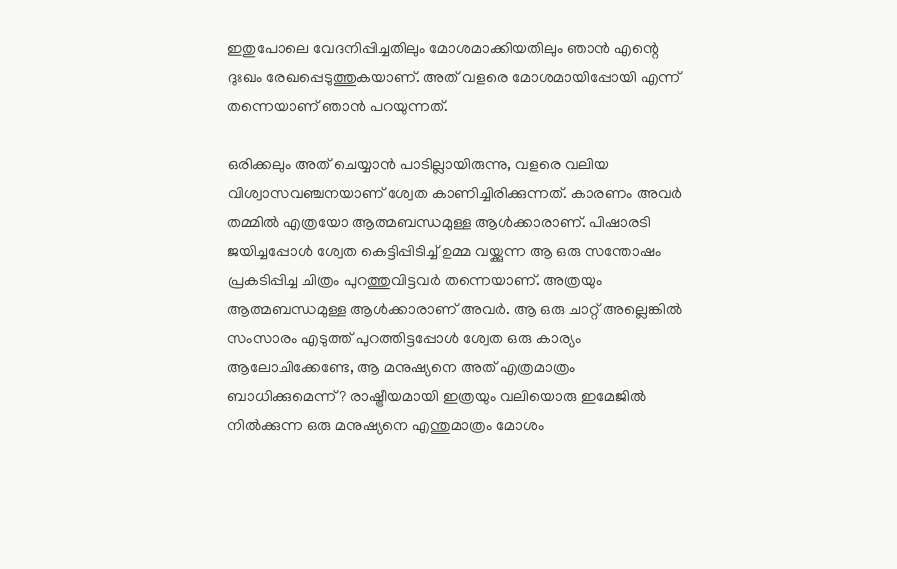ഇതുപോലെ വേദനിപ്പിച്ചതിലും മോശമാക്കിയതിലും ഞാന്‍ എന്റെ ദുഃഖം രേഖപ്പെടുത്തുകയാണ്. അത് വളരെ മോശമായിപ്പോയി എന്ന് തന്നെയാണ് ഞാന്‍ പറയുന്നത്.

ഒരിക്കലും അത് ചെയ്യാന്‍ പാടില്ലായിരുന്നു, വളരെ വലിയ വിശ്വാസവഞ്ചനയാണ് ശ്വേത കാണിച്ചിരിക്കുന്നത്. കാരണം അവര്‍ തമ്മില്‍ എത്രയോ ആത്മബന്ധമുള്ള ആള്‍ക്കാരാണ്. പിഷാരടി ജയിച്ചപ്പോള്‍ ശ്വേത കെട്ടിപ്പിടിച്ച് ഉമ്മ വയ്ക്കുന്ന ആ ഒരു സന്തോഷം പ്രകടിപ്പിച്ച ചിത്രം പുറത്തുവിട്ടവര്‍ തന്നെയാണ്. അത്രയും ആത്മബന്ധമുള്ള ആള്‍ക്കാരാണ് അവര്‍. ആ ഒരു ചാറ്റ് അല്ലെങ്കില്‍ സംസാരം എടുത്ത് പുറത്തിട്ടപ്പോള്‍ ശ്വേത ഒരു കാര്യം ആലോചിക്കേണ്ടേ, ആ മനുഷ്യനെ അത് എത്രമാത്രം ബാധിക്കുമെന്ന്? രാഷ്ട്രീയമായി ഇത്രയും വലിയൊരു ഇമേജില്‍ നില്‍ക്കുന്ന ഒരു മനുഷ്യനെ എന്തുമാത്രം മോശം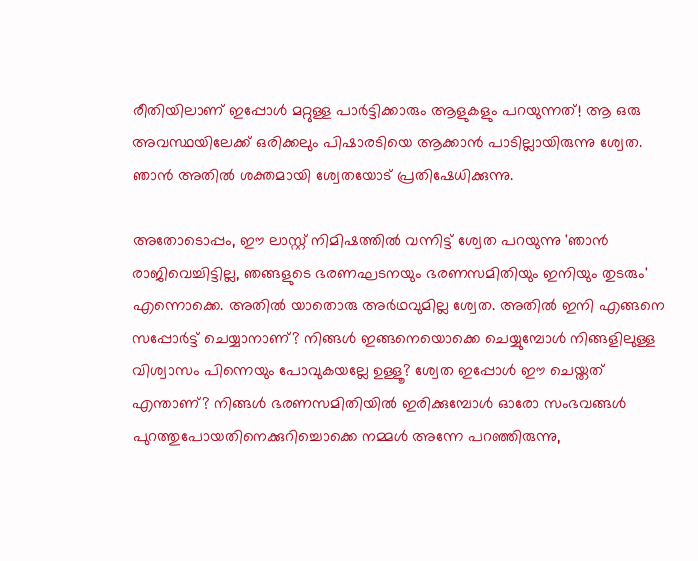രീതിയിലാണ് ഇപ്പോള്‍ മറ്റുള്ള പാര്‍ട്ടിക്കാരും ആളുകളും പറയുന്നത്! ആ ഒരു അവസ്ഥയിലേക്ക് ഒരിക്കലും പിഷാരടിയെ ആക്കാന്‍ പാടില്ലായിരുന്നു ശ്വേത. ഞാന്‍ അതില്‍ ശക്തമായി ശ്വേതയോട് പ്രതിഷേധിക്കുന്നു.

അതോടൊപ്പം, ഈ ലാസ്റ്റ് നിമിഷത്തില്‍ വന്നിട്ട് ശ്വേത പറയുന്നു 'ഞാന്‍ രാജിവെച്ചിട്ടില്ല, ഞങ്ങളുടെ ഭരണഘടനയും ഭരണസമിതിയും ഇനിയും തുടരും' എന്നൊക്കെ. അതില്‍ യാതൊരു അര്‍ഥവുമില്ല ശ്വേത. അതില്‍ ഇനി എങ്ങനെ സപ്പോര്‍ട്ട് ചെയ്യാനാണ്? നിങ്ങള്‍ ഇങ്ങനെയൊക്കെ ചെയ്യുമ്പോള്‍ നിങ്ങളിലുള്ള വിശ്വാസം പിന്നെയും പോവുകയല്ലേ ഉള്ളൂ? ശ്വേത ഇപ്പോള്‍ ഈ ചെയ്തത് എന്താണ്? നിങ്ങള്‍ ഭരണസമിതിയില്‍ ഇരിക്കുമ്പോള്‍ ഓരോ സംഭവങ്ങള്‍ പുറത്തുപോയതിനെക്കുറിച്ചൊക്കെ നമ്മള്‍ അന്നേ പറഞ്ഞിരുന്നു,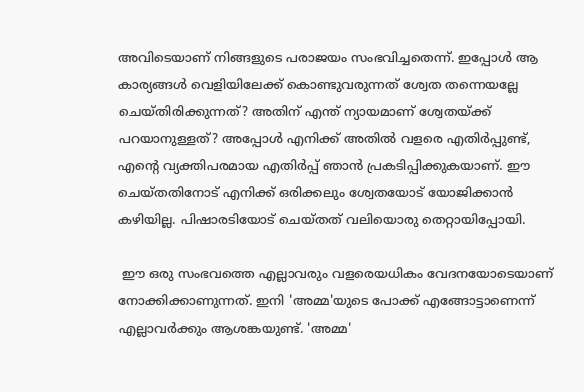അവിടെയാണ് നിങ്ങളുടെ പരാജയം സംഭവിച്ചതെന്ന്. ഇപ്പോള്‍ ആ കാര്യങ്ങള്‍ വെളിയിലേക്ക് കൊണ്ടുവരുന്നത് ശ്വേത തന്നെയല്ലേ ചെയ്തിരിക്കുന്നത്? അതിന് എന്ത് ന്യായമാണ് ശ്വേതയ്ക്ക് പറയാനുള്ളത്? അപ്പോള്‍ എനിക്ക് അതില്‍ വളരെ എതിര്‍പ്പുണ്ട്, എന്റെ വ്യക്തിപരമായ എതിര്‍പ്പ് ഞാന്‍ പ്രകടിപ്പിക്കുകയാണ്. ഈ ചെയ്തതിനോട് എനിക്ക് ഒരിക്കലും ശ്വേതയോട് യോജിക്കാന്‍ കഴിയില്ല. പിഷാരടിയോട് ചെയ്തത് വലിയൊരു തെറ്റായിപ്പോയി.

 ഈ ഒരു സംഭവത്തെ എല്ലാവരും വളരെയധികം വേദനയോടെയാണ് നോക്കിക്കാണുന്നത്. ഇനി 'അമ്മ'യുടെ പോക്ക് എങ്ങോട്ടാണെന്ന് എല്ലാവര്‍ക്കും ആശങ്കയുണ്ട്. 'അമ്മ'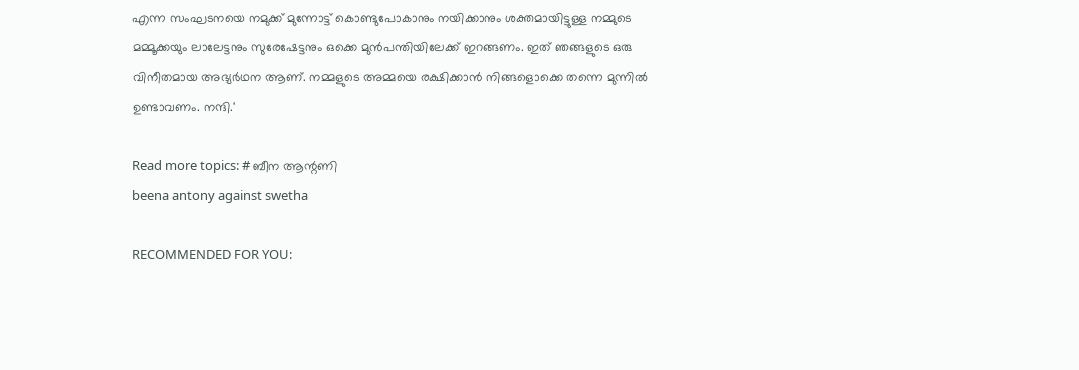എന്ന സംഘടനയെ നമുക്ക് മുന്നോട്ട് കൊണ്ടുപോകാനും നയിക്കാനും ശക്തമായിട്ടുള്ള നമ്മുടെ മമ്മൂക്കയും ലാലേട്ടനും സുരേഷേട്ടനും ഒക്കെ മുന്‍പന്തിയിലേക്ക് ഇറങ്ങണം. ഇത് ഞങ്ങളുടെ ഒരു വിനീതമായ അഭ്യര്‍ഥന ആണ്. നമ്മളുടെ അമ്മയെ രക്ഷിക്കാന്‍ നിങ്ങളൊക്കെ തന്നെ മുന്നില്‍ ഉണ്ടാവണം. നന്ദി.'

Read more topics: # ബീന ആന്റണി
beena antony against swetha

RECOMMENDED FOR YOU: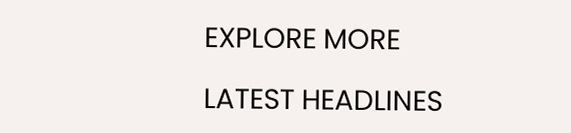EXPLORE MORE

LATEST HEADLINES